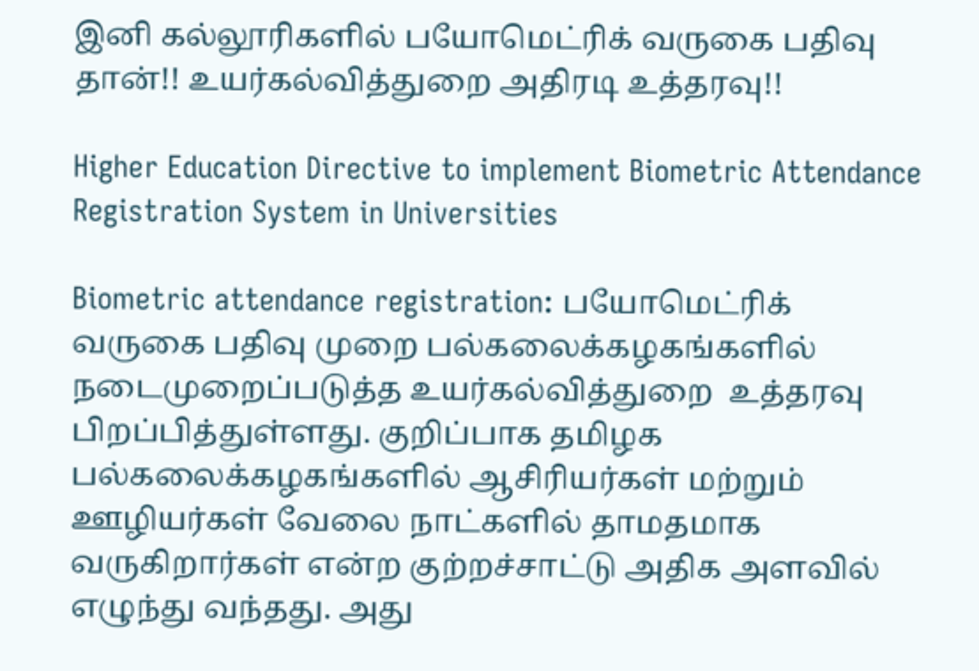இனி கல்லூரிகளில் பயோமெட்ரிக் வருகை பதிவு தான்!! உயர்கல்வித்துறை அதிரடி உத்தரவு!!

Higher Education Directive to implement Biometric Attendance Registration System in Universities

Biometric attendance registration: பயோமெட்ரிக் வருகை பதிவு முறை பல்கலைக்கழகங்களில் நடைமுறைப்படுத்த உயர்கல்வித்துறை  உத்தரவு பிறப்பித்துள்ளது. குறிப்பாக தமிழக பல்கலைக்கழகங்களில் ஆசிரியர்கள் மற்றும் ஊழியர்கள் வேலை நாட்களில் தாமதமாக வருகிறார்கள் என்ற குற்றச்சாட்டு அதிக அளவில் எழுந்து வந்தது. அது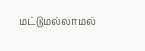மட்டுமல்லாமல்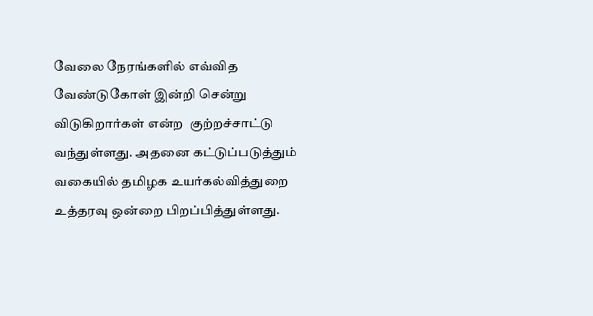வேலை நேரங்களில் எவ்வித வேண்டுகோள் இன்றி சென்று விடுகிறார்கள் என்ற  குற்றச்சாட்டு வந்துள்ளது. அதனை கட்டுப்படுத்தும் வகையில் தமிழக உயர்கல்வித்துறை உத்தரவு ஒன்றை பிறப்பித்துள்ளது.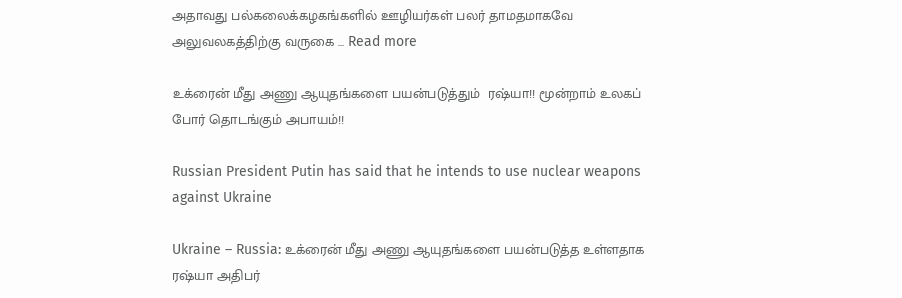அதாவது பல்கலைக்கழகங்களில் ஊழியர்கள் பலர் தாமதமாகவே  அலுவலகத்திற்கு வருகை … Read more

உக்ரைன் மீது அணு ஆயுதங்களை பயன்படுத்தும்  ரஷ்யா!! மூன்றாம் உலகப் போர் தொடங்கும் அபாயம்!!

Russian President Putin has said that he intends to use nuclear weapons against Ukraine

Ukraine – Russia: உக்ரைன் மீது அணு ஆயுதங்களை பயன்படுத்த உள்ளதாக ரஷ்யா அதிபர்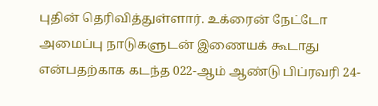புதின் தெரிவித்துள்ளார். உக்ரைன் நேட்டோ அமைப்பு நாடுகளுடன் இணையக் கூடாது என்பதற்காக கடந்த 022-ஆம் ஆண்டு பிப்ரவரி 24-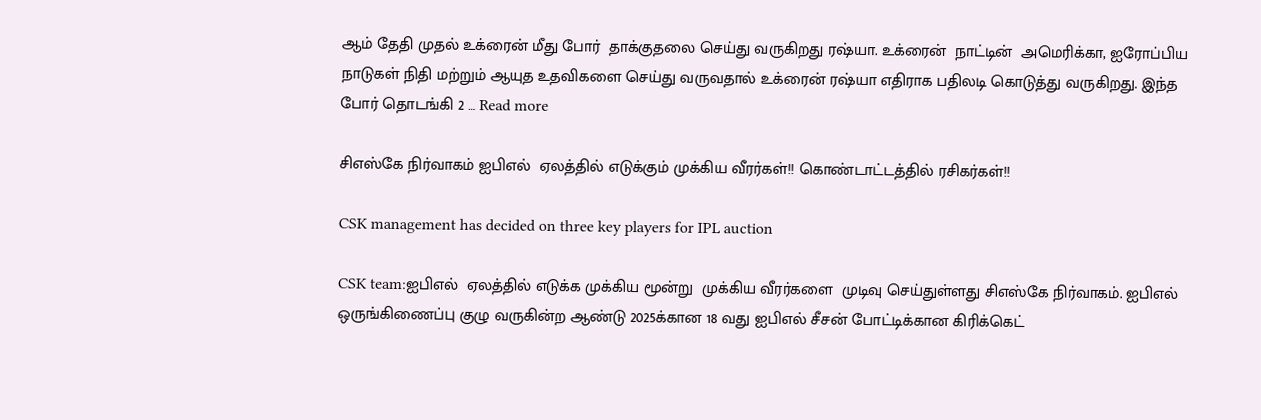ஆம் தேதி முதல் உக்ரைன் மீது போர்  தாக்குதலை செய்து வருகிறது ரஷ்யா. உக்ரைன்  நாட்டின்  அமெரிக்கா, ஐரோப்பிய நாடுகள் நிதி மற்றும் ஆயுத உதவிகளை செய்து வருவதால் உக்ரைன் ரஷ்யா எதிராக பதிலடி கொடுத்து வருகிறது. இந்த போர் தொடங்கி 2 … Read more

சிஎஸ்கே நிர்வாகம் ஐபிஎல்  ஏலத்தில் எடுக்கும் முக்கிய வீரர்கள்!! கொண்டாட்டத்தில் ரசிகர்கள்!!

CSK management has decided on three key players for IPL auction

CSK team:ஐபிஎல்  ஏலத்தில் எடுக்க முக்கிய மூன்று  முக்கிய வீரர்களை  முடிவு செய்துள்ளது சிஎஸ்கே நிர்வாகம். ஐபிஎல் ஒருங்கிணைப்பு குழு வருகின்ற ஆண்டு 2025க்கான 18 வது ஐபிஎல் சீசன் போட்டிக்கான கிரிக்கெட்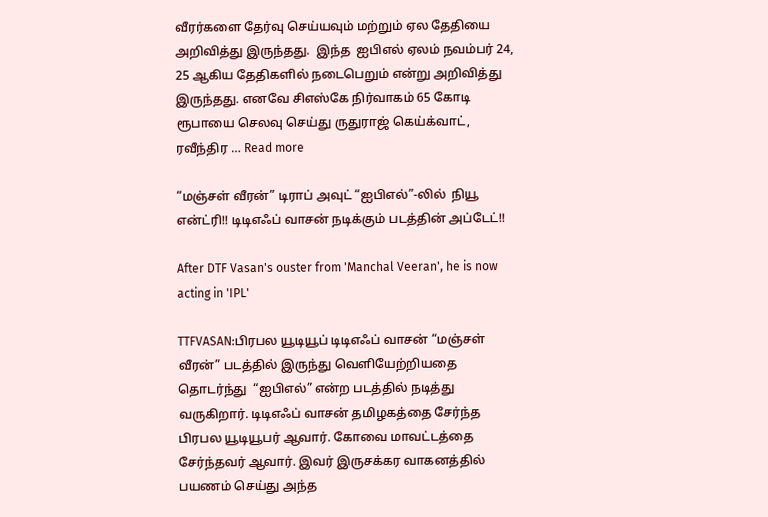வீரர்களை தேர்வு செய்யவும் மற்றும் ஏல தேதியை அறிவித்து இருந்தது.  இந்த  ஐபிஎல் ஏலம் நவம்பர் 24, 25 ஆகிய தேதிகளில் நடைபெறும் என்று அறிவித்து இருந்தது. எனவே சிஎஸ்கே நிர்வாகம் 65 கோடி ரூபாயை செலவு செய்து ருதுராஜ் கெய்க்வாட், ரவீந்திர … Read more

“மஞ்சள் வீரன்” டிராப் அவுட் “ஐபிஎல்”-லில்  நியூ என்ட்ரி!! டிடிஎஃப் வாசன் நடிக்கும் படத்தின் அப்டேட்!!

After DTF Vasan's ouster from 'Manchal Veeran', he is now acting in 'IPL'

TTFVASAN:பிரபல யூடியூப் டிடிஎஃப் வாசன் “மஞ்சள் வீரன்” படத்தில் இருந்து வெளியேற்றியதை  தொடர்ந்து  “ஐபிஎல்” என்ற படத்தில் நடித்து வருகிறார். டிடிஎஃப் வாசன் தமிழகத்தை சேர்ந்த  பிரபல யூடியூபர் ஆவார். கோவை மாவட்டத்தை சேர்ந்தவர் ஆவார். இவர் இருசக்கர வாகனத்தில் பயணம் செய்து அந்த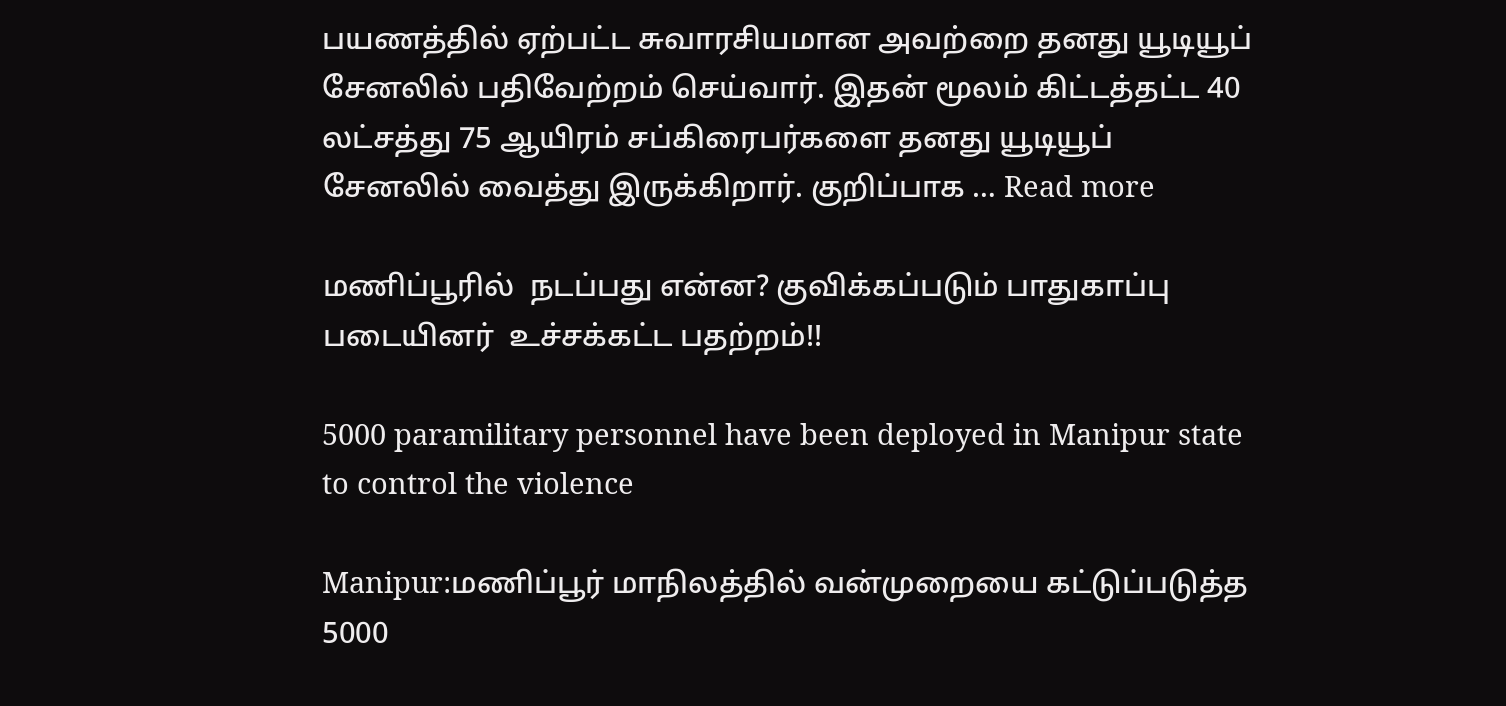பயணத்தில் ஏற்பட்ட சுவாரசியமான அவற்றை தனது யூடியூப் சேனலில் பதிவேற்றம் செய்வார். இதன் மூலம் கிட்டத்தட்ட 40 லட்சத்து 75 ஆயிரம் சப்கிரைபர்களை தனது யூடியூப் சேனலில் வைத்து இருக்கிறார். குறிப்பாக … Read more

மணிப்பூரில்  நடப்பது என்ன? குவிக்கப்படும் பாதுகாப்பு படையினர்  உச்சக்கட்ட பதற்றம்!!

5000 paramilitary personnel have been deployed in Manipur state to control the violence

Manipur:மணிப்பூர் மாநிலத்தில் வன்முறையை கட்டுப்படுத்த 5000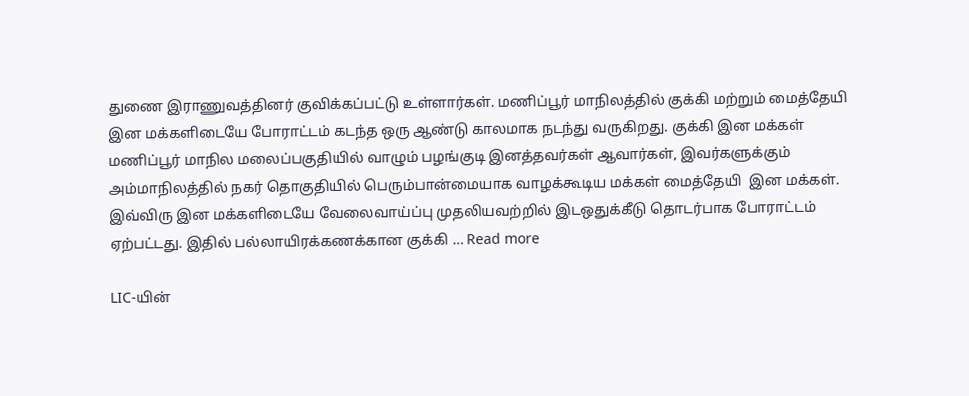துணை இராணுவத்தினர் குவிக்கப்பட்டு உள்ளார்கள். மணிப்பூர் மாநிலத்தில் குக்கி மற்றும் மைத்தேயி  இன மக்களிடையே போராட்டம் கடந்த ஒரு ஆண்டு காலமாக நடந்து வருகிறது. குக்கி இன மக்கள் மணிப்பூர் மாநில மலைப்பகுதியில் வாழும் பழங்குடி இனத்தவர்கள் ஆவார்கள், இவர்களுக்கும் அம்மாநிலத்தில் நகர் தொகுதியில் பெரும்பான்மையாக வாழக்கூடிய மக்கள் மைத்தேயி  இன மக்கள். இவ்விரு இன மக்களிடையே வேலைவாய்ப்பு முதலியவற்றில் இடஒதுக்கீடு தொடர்பாக போராட்டம் ஏற்பட்டது. இதில் பல்லாயிரக்கணக்கான குக்கி … Read more

LIC-யின்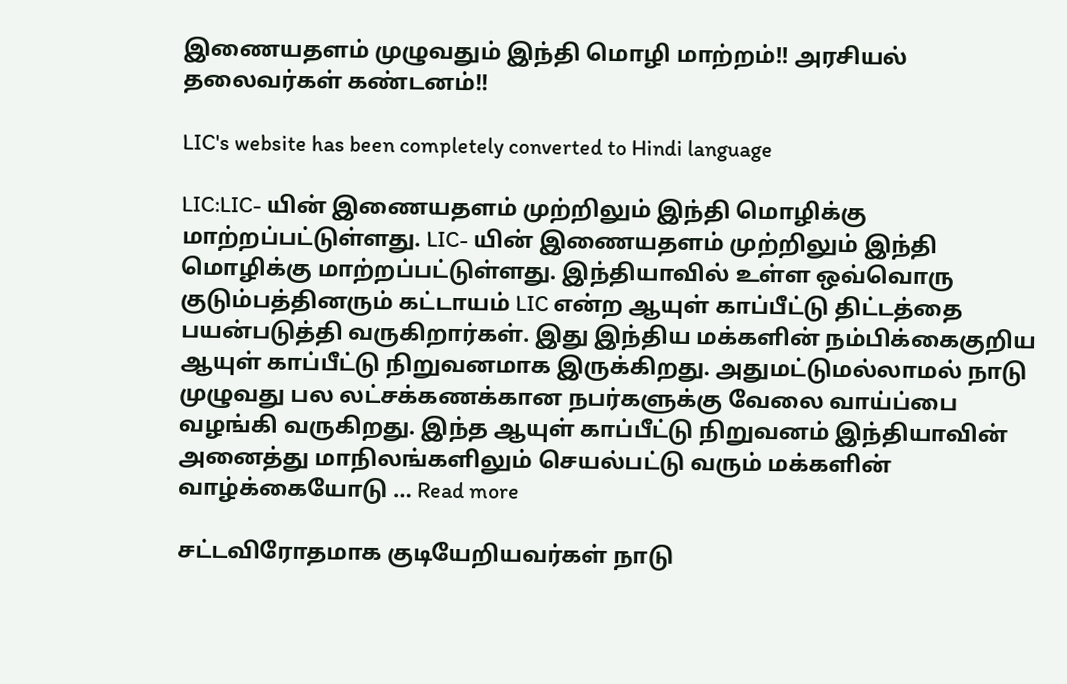இணையதளம் முழுவதும் இந்தி மொழி மாற்றம்!! அரசியல் தலைவர்கள் கண்டனம்!!

LIC's website has been completely converted to Hindi language

LIC:LIC- யின் இணையதளம் முற்றிலும் இந்தி மொழிக்கு மாற்றப்பட்டுள்ளது. LIC- யின் இணையதளம் முற்றிலும் இந்தி மொழிக்கு மாற்றப்பட்டுள்ளது. இந்தியாவில் உள்ள ஒவ்வொரு குடும்பத்தினரும் கட்டாயம் LIC என்ற ஆயுள் காப்பீட்டு திட்டத்தை பயன்படுத்தி வருகிறார்கள். இது இந்திய மக்களின் நம்பிக்கைகுறிய ஆயுள் காப்பீட்டு நிறுவனமாக இருக்கிறது. அதுமட்டுமல்லாமல் நாடு முழுவது பல லட்சக்கணக்கான நபர்களுக்கு வேலை வாய்ப்பை வழங்கி வருகிறது. இந்த ஆயுள் காப்பீட்டு நிறுவனம் இந்தியாவின் அனைத்து மாநிலங்களிலும் செயல்பட்டு வரும் மக்களின் வாழ்க்கையோடு … Read more

சட்டவிரோதமாக குடியேறியவர்கள் நாடு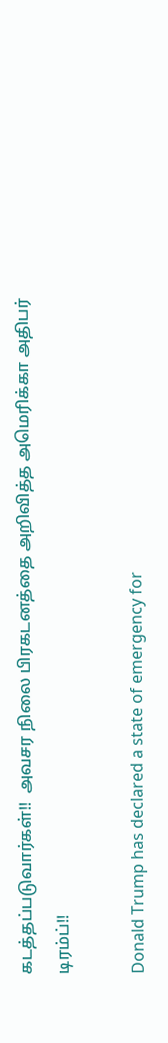கடத்தப்படுவார்கள்!!  அவசர நிலை பிரகடனத்தை அறிவித்த அமெரிக்கா அதிபர் டிரம்ப்!!

Donald Trump has declared a state of emergency for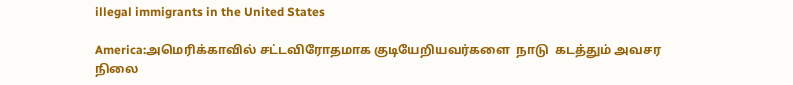illegal immigrants in the United States

America:அமெரிக்காவில் சட்டவிரோதமாக குடியேறியவர்களை  நாடு  கடத்தும் அவசர நிலை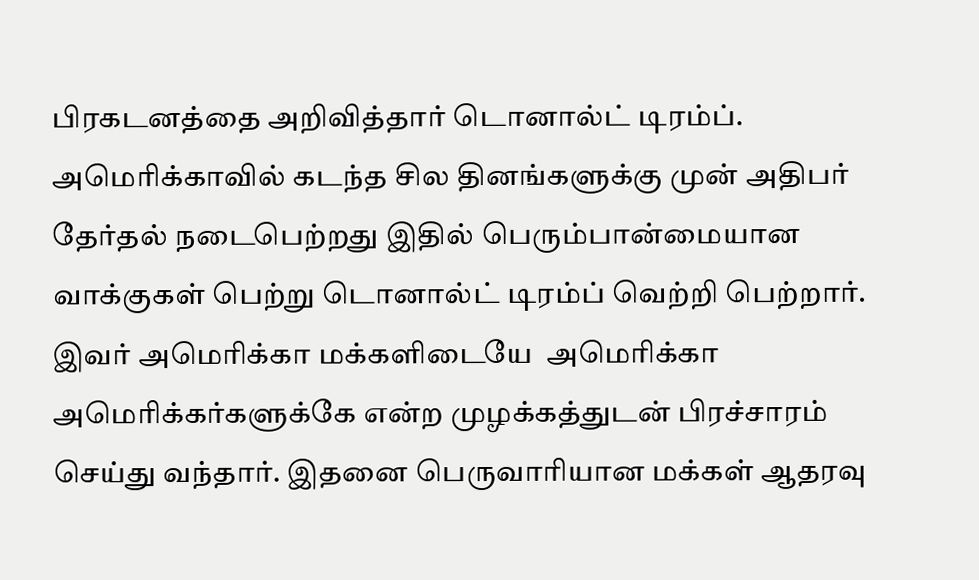பிரகடனத்தை அறிவித்தார் டொனால்ட் டிரம்ப். அமெரிக்காவில் கடந்த சில தினங்களுக்கு முன் அதிபர் தேர்தல் நடைபெற்றது இதில் பெரும்பான்மையான வாக்குகள் பெற்று டொனால்ட் டிரம்ப் வெற்றி பெற்றார். இவர் அமெரிக்கா மக்களிடையே  அமெரிக்கா அமெரிக்கர்களுக்கே என்ற முழக்கத்துடன் பிரச்சாரம்  செய்து வந்தார். இதனை பெருவாரியான மக்கள் ஆதரவு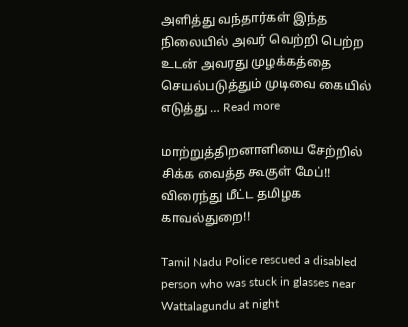அளித்து வந்தார்கள் இந்த நிலையில் அவர் வெற்றி பெற்ற உடன் அவரது முழக்கத்தை செயல்படுத்தும் முடிவை கையில் எடுத்து … Read more

மாற்றுத்திறனாளியை சேற்றில் சிக்க வைத்த கூகுள் மேப்!!  விரைந்து மீட்ட தமிழக காவல்துறை!!

Tamil Nadu Police rescued a disabled person who was stuck in glasses near Wattalagundu at night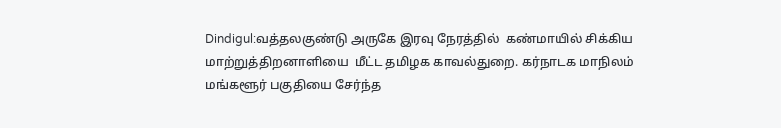Dindigul:வத்தலகுண்டு அருகே இரவு நேரத்தில்  கண்மாயில் சிக்கிய மாற்றுத்திறனாளியை  மீட்ட தமிழக காவல்துறை. கர்நாடக மாநிலம் மங்களூர் பகுதியை சேர்ந்த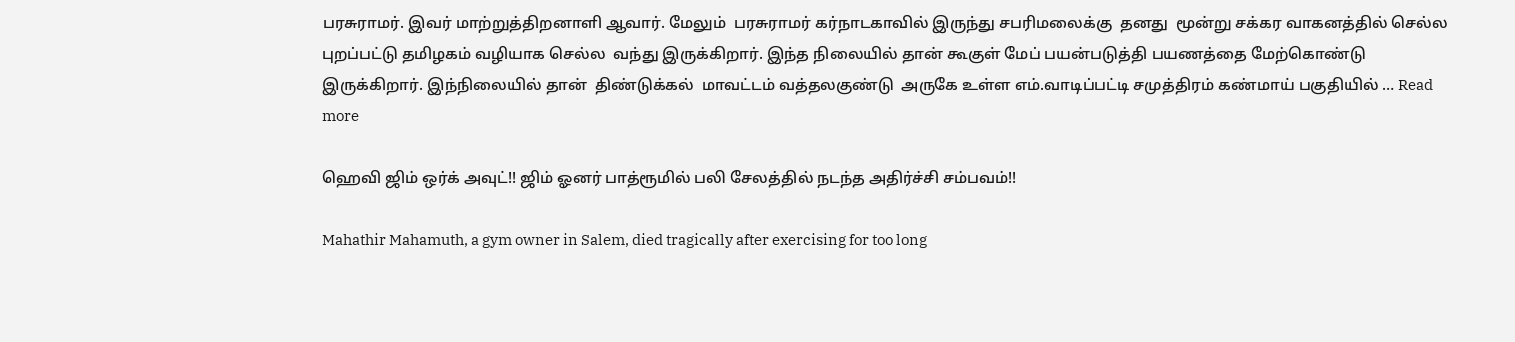பரசுராமர். இவர் மாற்றுத்திறனாளி ஆவார். மேலும்  பரசுராமர் கர்நாடகாவில் இருந்து சபரிமலைக்கு  தனது  மூன்று சக்கர வாகனத்தில் செல்ல புறப்பட்டு தமிழகம் வழியாக செல்ல  வந்து இருக்கிறார். இந்த நிலையில் தான் கூகுள் மேப் பயன்படுத்தி பயணத்தை மேற்கொண்டு இருக்கிறார். இந்நிலையில் தான்  திண்டுக்கல்  மாவட்டம் வத்தலகுண்டு  அருகே உள்ள எம்.வாடிப்பட்டி சமுத்திரம் கண்மாய் பகுதியில் … Read more

ஹெவி ஜிம் ஒர்க் அவுட்!! ஜிம் ஓனர் பாத்ரூமில் பலி சேலத்தில் நடந்த அதிர்ச்சி சம்பவம்!!

Mahathir Mahamuth, a gym owner in Salem, died tragically after exercising for too long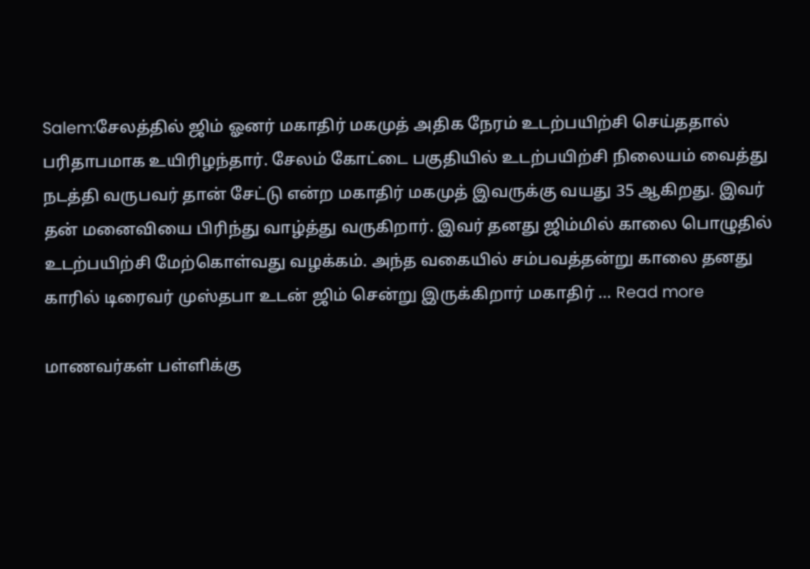Salem:சேலத்தில் ஜிம் ஓனர் மகாதிர் மகமுத் அதிக நேரம் உடற்பயிற்சி செய்ததால் பரிதாபமாக உயிரிழந்தார். சேலம் கோட்டை பகுதியில் உடற்பயிற்சி நிலையம் வைத்து நடத்தி வருபவர் தான் சேட்டு என்ற மகாதிர் மகமுத் இவருக்கு வயது 35 ஆகிறது. இவர் தன் மனைவியை பிரிந்து வாழ்த்து வருகிறார். இவர் தனது ஜிம்மில் காலை பொழுதில் உடற்பயிற்சி மேற்கொள்வது வழக்கம். அந்த வகையில் சம்பவத்தன்று காலை தனது காரில் டிரைவர் முஸ்தபா உடன் ஜிம் சென்று இருக்கிறார் மகாதிர் … Read more

மாணவர்கள் பள்ளிக்கு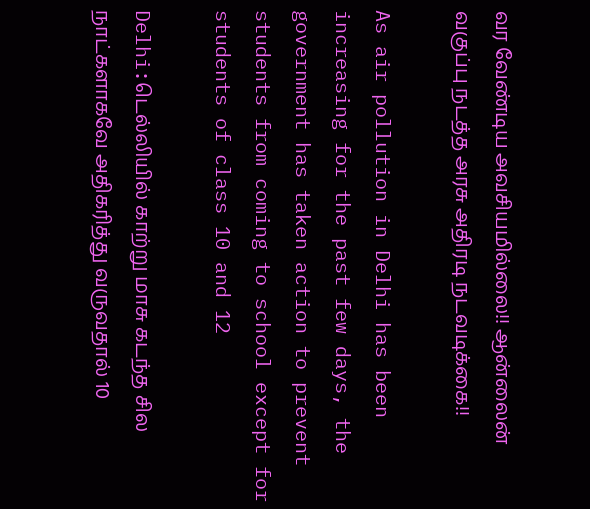வர வேண்டிய அவசியமில்லை!! ஆன்லைன் வகுப்பு நடத்த அரசு அதிரடி நடவடிக்கை!!

As air pollution in Delhi has been increasing for the past few days, the government has taken action to prevent students from coming to school except for students of class 10 and 12

Delhi:டெல்லியில் காற்று மாசு கடந்த சில நாட்களாகவே அதிகரித்து வருவதால் 10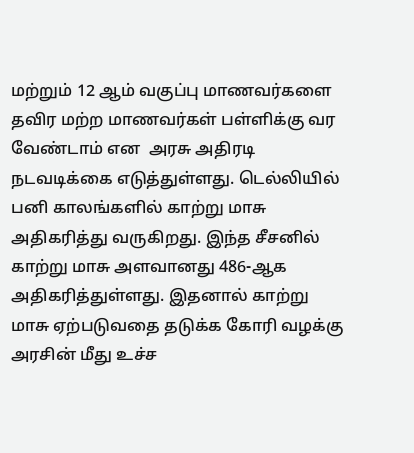மற்றும் 12 ஆம் வகுப்பு மாணவர்களை தவிர மற்ற மாணவர்கள் பள்ளிக்கு வர வேண்டாம் என  அரசு அதிரடி நடவடிக்கை எடுத்துள்ளது. டெல்லியில் பனி காலங்களில் காற்று மாசு அதிகரித்து வருகிறது. இந்த சீசனில் காற்று மாசு அளவானது 486-ஆக அதிகரித்துள்ளது. இதனால் காற்று மாசு ஏற்படுவதை தடுக்க கோரி வழக்கு அரசின் மீது உச்ச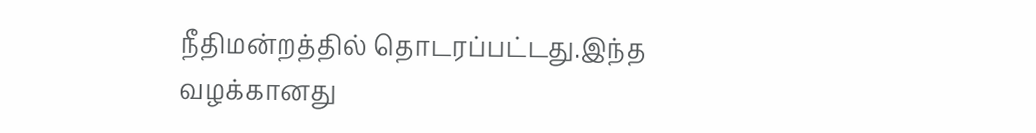நீதிமன்றத்தில் தொடரப்பட்டது.இந்த வழக்கானது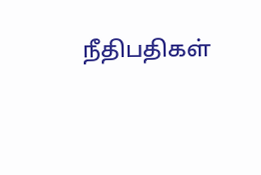நீதிபதிகள்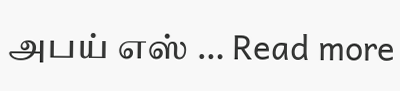அபய் எஸ் … Read more